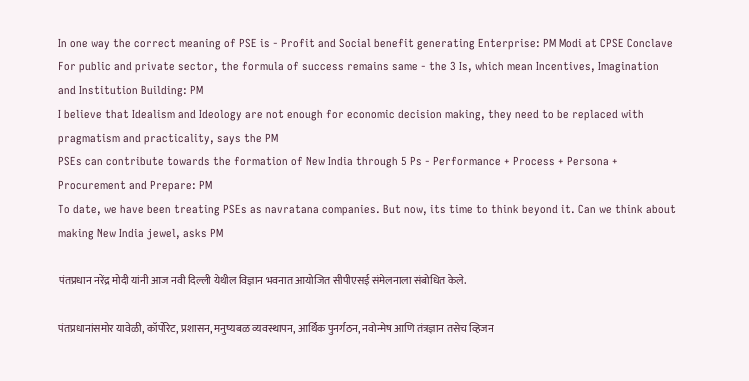In one way the correct meaning of PSE is - Profit and Social benefit generating Enterprise: PM Modi at CPSE Conclave
For public and private sector, the formula of success remains same - the 3 Is, which mean Incentives, Imagination and Institution Building: PM
I believe that Idealism and Ideology are not enough for economic decision making, they need to be replaced with pragmatism and practicality, says the PM
PSEs can contribute towards the formation of New India through 5 Ps - Performance + Process + Persona + Procurement and Prepare: PM
To date, we have been treating PSEs as navratana companies. But now, its time to think beyond it. Can we think about making New India jewel, asks PM

पंतप्रधान नरेंद्र मोदी यांनी आज नवी दिल्ली येथील विज्ञान भवनात आयोजित सीपीएसई संमेलनाला संबोधित केले.

पंतप्रधानांसमोर यावेळी, कॉर्पोरेट, प्रशासन, मनुष्यबळ व्यवस्थापन, आर्थिक पुनर्गठन, नवोन्मेष आणि तंत्रज्ञान तसेच व्हिजन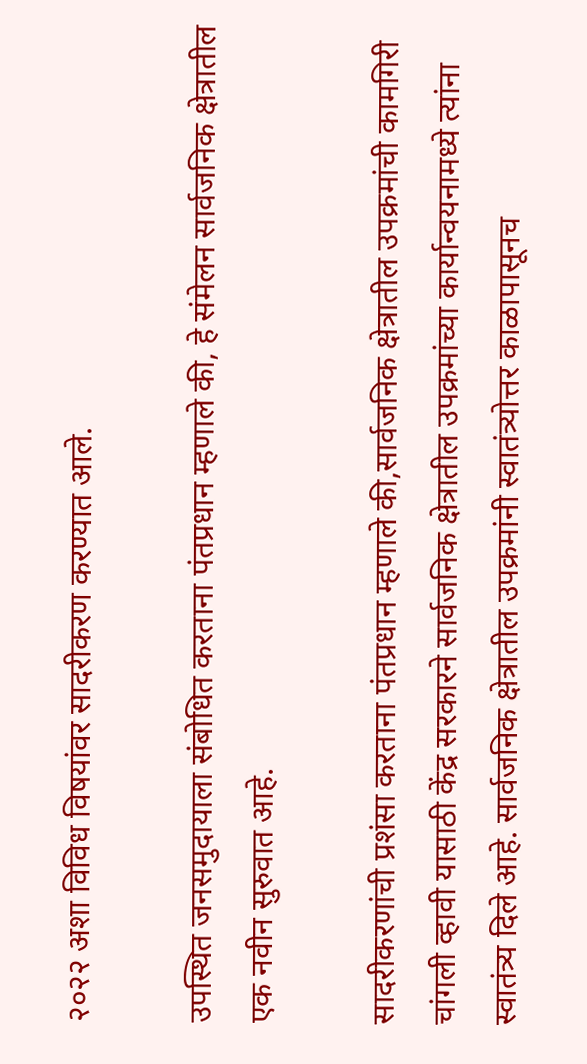२०२२ अशा विविध विषयांवर सादरीकरण करण्यात आले.

उपस्थित जनसमुदायाला संबोधित करताना पंतप्रधान म्हणाले की, हे संमेलन सार्वजनिक क्षेत्रातील एक नवीन सुरुवात आहे.

सादरीकरणांची प्रशंसा करताना पंतप्रधान म्हणाले की,सार्वजनिक क्षेत्रातील उपक्रमांची कामगिरी चांगली व्हावी यासाठी केंद्र सरकारने सार्वजनिक क्षेत्रातील उपक्रमांच्या कार्यान्वयनामध्ये त्यांना स्वातंत्र्य दिले आहे. सार्वजनिक क्षेत्रातील उपक्रमांनी स्वातंत्र्योत्तर काळापासूनच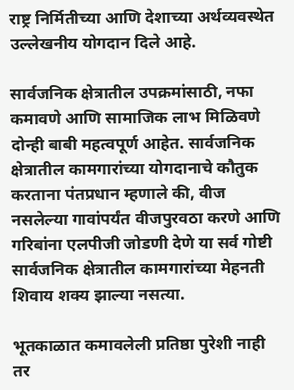राष्ट्र निर्मितीच्या आणि देशाच्या अर्थव्यवस्थेत उल्लेखनीय योगदान दिले आहे.

सार्वजनिक क्षेत्रातील उपक्रमांसाठी, नफा कमावणे आणि सामाजिक लाभ मिळिवणे दोन्ही बाबी महत्वपूर्ण आहेत. सार्वजनिक क्षेत्रातील कामगारांच्या योगदानाचे कौतुक करताना पंतप्रधान म्हणाले की, वीज नसलेल्या गावांपर्यंत वीजपुरवठा करणे आणि गरिबांना एलपीजी जोडणी देणे या सर्व गोष्टी सार्वजनिक क्षेत्रातील कामगारांच्या मेहनती शिवाय शक्य झाल्या नसत्या.

भूतकाळात कमावलेली प्रतिष्ठा पुरेशी नाही तर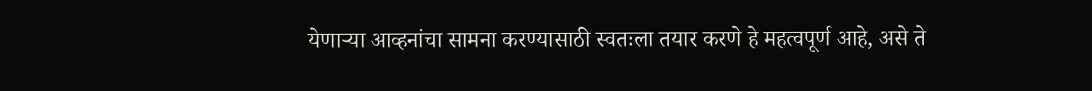येणाऱ्या आव्हनांचा सामना करण्यासाठी स्वतःला तयार करणे हे महत्वपूर्ण आहे, असे ते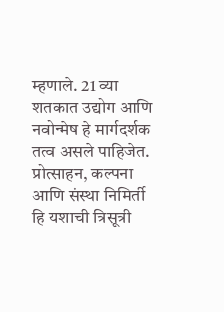म्हणाले. 21 व्या शतकात उद्योग आणि नवोन्मेष हे मार्गदर्शक तत्व असले पाहिजेत. प्रोत्साहन, कल्पना आणि संस्था निमिर्ती हि यशाची त्रिसूत्री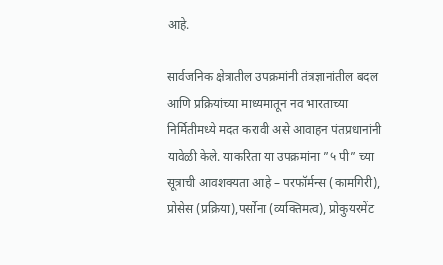आहे.

सार्वजनिक क्षेत्रातील उपक्रमांनी तंत्रज्ञानांतील बदल आणि प्रक्रियांच्या माध्यमातून नव भारताच्या निर्मितीमध्ये मदत करावी असे आवाहन पंतप्रधानांनी यावेळी केले. याकरिता या उपक्रमांना ”५ पी” च्या सूत्राची आवशक्यता आहे – परफॉर्मन्स (कामगिरी), प्रोसेस (प्रक्रिया),पर्सोना (व्यक्तिमत्व), प्रोकुयरमेंट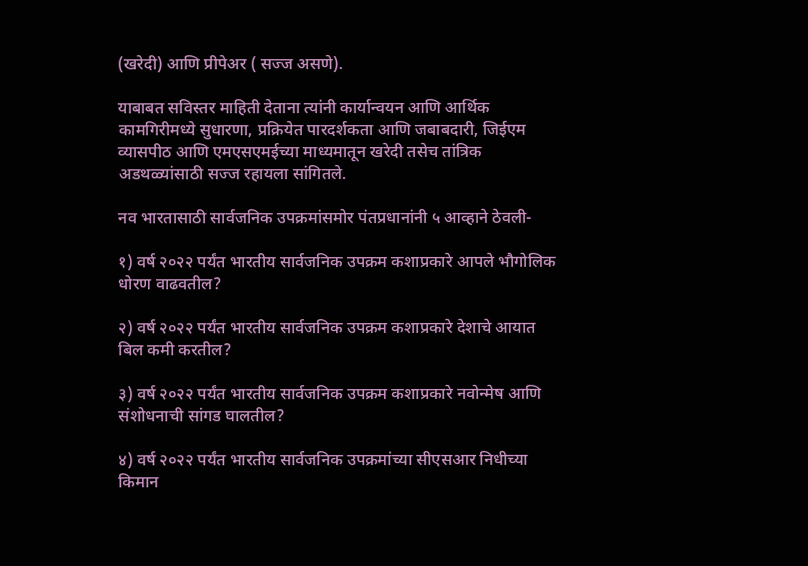(खरेदी) आणि प्रीपेअर ( सज्ज असणे).

याबाबत सविस्तर माहिती देताना त्यांनी कार्यान्वयन आणि आर्थिक कामगिरीमध्ये सुधारणा, प्रक्रियेत पारदर्शकता आणि जबाबदारी, जिईएम व्यासपीठ आणि एमएसएमईच्या माध्यमातून खरेदी तसेच तांत्रिक अडथळ्यांसाठी सज्ज रहायला सांगितले.

नव भारतासाठी सार्वजनिक उपक्रमांसमोर पंतप्रधानांनी ५ आव्हाने ठेवली-

१) वर्ष २०२२ पर्यंत भारतीय सार्वजनिक उपक्रम कशाप्रकारे आपले भौगोलिक धोरण वाढवतील?

२) वर्ष २०२२ पर्यंत भारतीय सार्वजनिक उपक्रम कशाप्रकारे देशाचे आयात बिल कमी करतील?

३) वर्ष २०२२ पर्यंत भारतीय सार्वजनिक उपक्रम कशाप्रकारे नवोन्मेष आणि संशोधनाची सांगड घालतील?

४) वर्ष २०२२ पर्यंत भारतीय सार्वजनिक उपक्रमांच्या सीएसआर निधीच्या किमान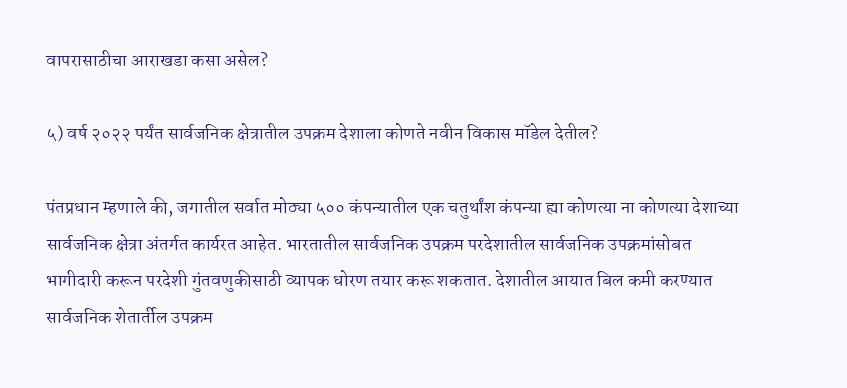वापरासाठीचा आराखडा कसा असेल?

५) वर्ष २०२२ पर्यंत सार्वजनिक क्षेत्रातील उपक्रम देशाला कोणते नवीन विकास मॉडेल देतील?

पंतप्रधान म्हणाले की, जगातील सर्वात मोठ्या ५०० कंपन्यातील एक चतुर्थांश कंपन्या ह्या कोणत्या ना कोणत्या देशाच्या सार्वजनिक क्षेत्रा अंतर्गत कार्यरत आहेत. भारतातील सार्वजनिक उपक्रम परदेशातील सार्वजनिक उपक्रमांसोबत भागीदारी करून परदेशी गुंतवणुकीसाठी व्यापक धोरण तयार करू शकतात. देशातील आयात बिल कमी करण्यात सार्वजनिक शेतार्तील उपक्रम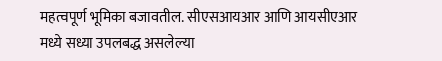महत्वपूर्ण भूमिका बजावतील. सीएसआयआर आणि आयसीएआर मध्ये सध्या उपलबद्ध असलेल्या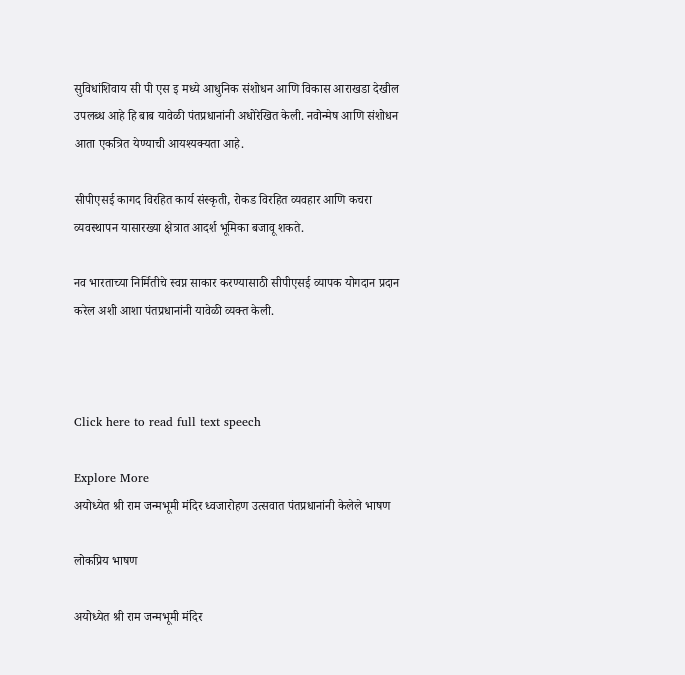सुविधांशिवाय सी पी एस इ मध्ये आधुनिक संशोधन आणि विकास आराखडा देखील उपलब्ध आहे हि बाब यावेळी पंतप्रधानांनी अधोरेखित केली. नवोन्मेष आणि संशोधन आता एकत्रित येण्याची आयश्यक्यता आहे.

सीपीएसई कागद विरहित कार्य संस्कृती, रोकड विरहित व्यवहार आणि कचरा व्यवस्थापन यासारख्या क्षेत्रात आदर्श भूमिका बजावू शकते.

नव भारताच्या निर्मितीचे स्वप्न साकार करण्यासाठी सीपीएसई व्यापक योगदान प्रदान करेल अशी आशा पंतप्रधानांनी यावेळी व्यक्त केली.



Click here to read full text speech

Explore More
अयोध्येत श्री राम जन्मभूमी मंदिर ध्वजारोहण उत्सवात पंतप्रधानांनी केलेले भाषण

लोकप्रिय भाषण

अयोध्येत श्री राम जन्मभूमी मंदिर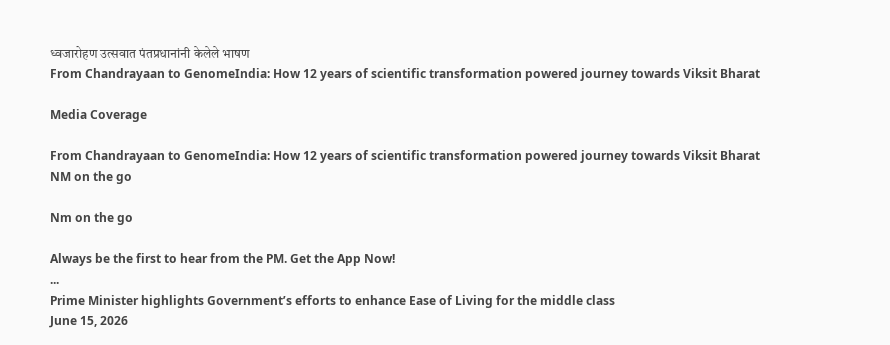ध्वजारोहण उत्सवात पंतप्रधानांनी केलेले भाषण
From Chandrayaan to GenomeIndia: How 12 years of scientific transformation powered journey towards Viksit Bharat

Media Coverage

From Chandrayaan to GenomeIndia: How 12 years of scientific transformation powered journey towards Viksit Bharat
NM on the go

Nm on the go

Always be the first to hear from the PM. Get the App Now!
...
Prime Minister highlights Government’s efforts to enhance Ease of Living for the middle class
June 15, 2026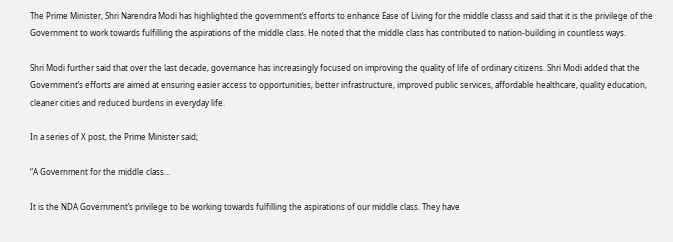The Prime Minister, Shri Narendra Modi has highlighted the government’s efforts to enhance Ease of Living for the middle classs and said that it is the privilege of the Government to work towards fulfilling the aspirations of the middle class. He noted that the middle class has contributed to nation-building in countless ways.

Shri Modi further said that over the last decade, governance has increasingly focused on improving the quality of life of ordinary citizens. Shri Modi added that the Government’s efforts are aimed at ensuring easier access to opportunities, better infrastructure, improved public services, affordable healthcare, quality education, cleaner cities and reduced burdens in everyday life.

In a series of X post, the Prime Minister said;

“A Government for the middle class…

It is the NDA Government’s privilege to be working towards fulfilling the aspirations of our middle class. They have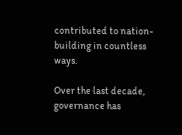contributed to nation-building in countless ways.

Over the last decade, governance has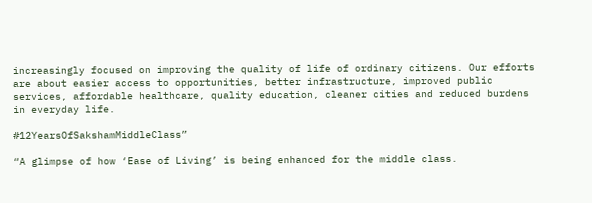increasingly focused on improving the quality of life of ordinary citizens. Our efforts are about easier access to opportunities, better infrastructure, improved public services, affordable healthcare, quality education, cleaner cities and reduced burdens in everyday life.

#12YearsOfSakshamMiddleClass”

“A glimpse of how ‘Ease of Living’ is being enhanced for the middle class.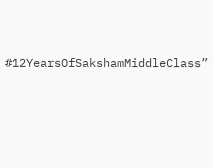#12YearsOfSakshamMiddleClass”